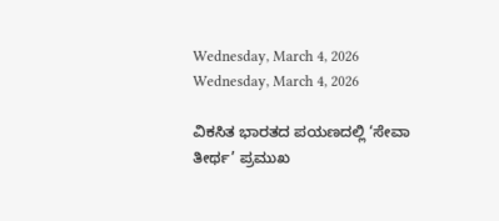Wednesday, March 4, 2026
Wednesday, March 4, 2026

ವಿಕಸಿತ ಭಾರತದ ಪಯಣದಲ್ಲಿ ‘ಸೇವಾ ತೀರ್ಥ’ ಪ್ರಮುಖ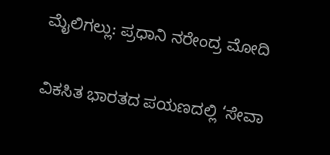ಮೈಲಿಗಲ್ಲು: ಪ್ರಧಾನಿ ನರೇಂದ್ರ ಮೋದಿ

ವಿಕಸಿತ ಭಾರತದ ಪಯಣದಲ್ಲಿ ‘ಸೇವಾ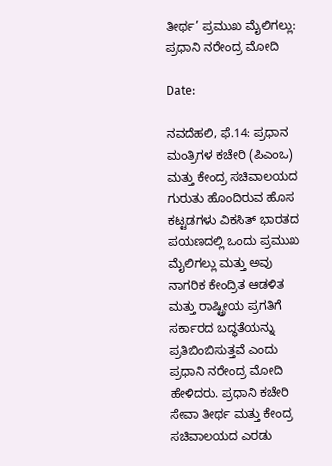ತೀರ್ಥ’ ಪ್ರಮುಖ ಮೈಲಿಗಲ್ಲು: ಪ್ರಧಾನಿ ನರೇಂದ್ರ ಮೋದಿ

Date:

ನವದೆಹಲಿ, ಫೆ.14: ಪ್ರಧಾನ ಮಂತ್ರಿಗಳ ಕಚೇರಿ (ಪಿಎಂಒ) ಮತ್ತು ಕೇಂದ್ರ ಸಚಿವಾಲಯದ ಗುರುತು ಹೊಂದಿರುವ ಹೊಸ ಕಟ್ಟಡಗಳು ವಿಕಸಿತ್ ಭಾರತದ ಪಯಣದಲ್ಲಿ ಒಂದು ಪ್ರಮುಖ ಮೈಲಿಗಲ್ಲು ಮತ್ತು ಅವು ನಾಗರಿಕ ಕೇಂದ್ರಿತ ಆಡಳಿತ ಮತ್ತು ರಾಷ್ಟ್ರೀಯ ಪ್ರಗತಿಗೆ ಸರ್ಕಾರದ ಬದ್ಧತೆಯನ್ನು ಪ್ರತಿಬಿಂಬಿಸುತ್ತವೆ ಎಂದು ಪ್ರಧಾನಿ ನರೇಂದ್ರ ಮೋದಿ ಹೇಳಿದರು. ಪ್ರಧಾನಿ ಕಚೇರಿ ಸೇವಾ ತೀರ್ಥ ಮತ್ತು ಕೇಂದ್ರ ಸಚಿವಾಲಯದ ಎರಡು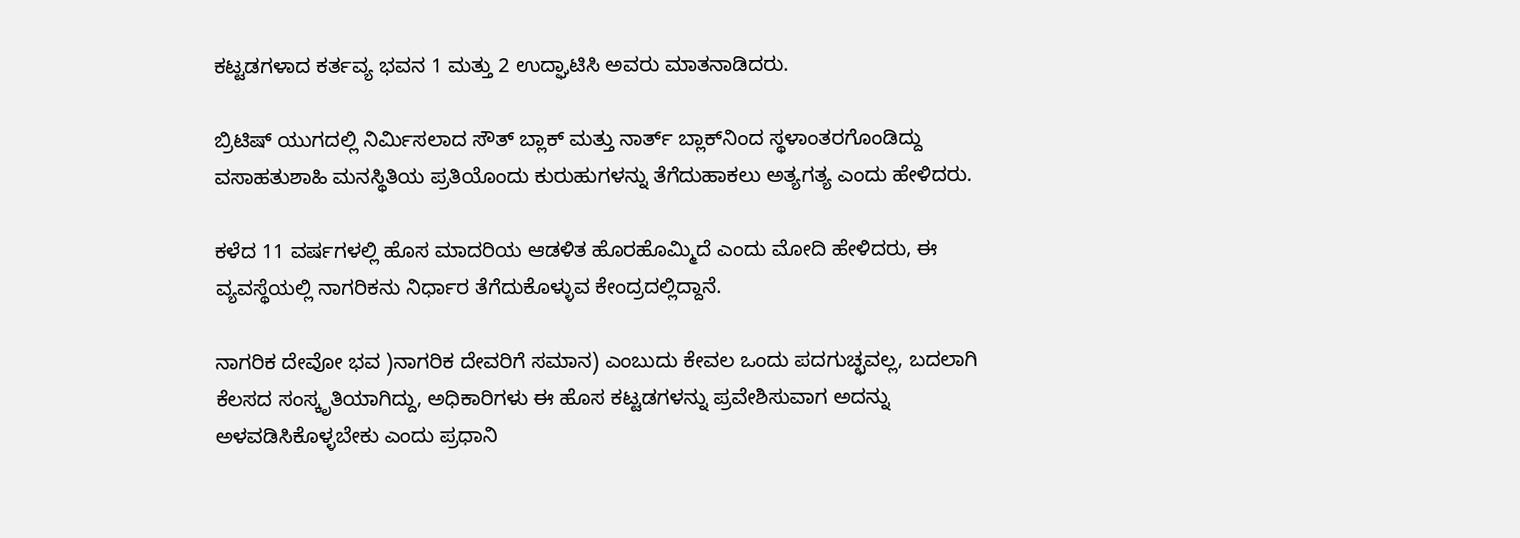ಕಟ್ಟಡಗಳಾದ ಕರ್ತವ್ಯ ಭವನ 1 ಮತ್ತು 2 ಉದ್ಘಾಟಿಸಿ ಅವರು ಮಾತನಾಡಿದರು.

ಬ್ರಿಟಿಷ್ ಯುಗದಲ್ಲಿ ನಿರ್ಮಿಸಲಾದ ಸೌತ್ ಬ್ಲಾಕ್ ಮತ್ತು ನಾರ್ತ್ ಬ್ಲಾಕ್‌ನಿಂದ ಸ್ಥಳಾಂತರಗೊಂಡಿದ್ದು ವಸಾಹತುಶಾಹಿ ಮನಸ್ಥಿತಿಯ ಪ್ರತಿಯೊಂದು ಕುರುಹುಗಳನ್ನು ತೆಗೆದುಹಾಕಲು ಅತ್ಯಗತ್ಯ ಎಂದು ಹೇಳಿದರು.

ಕಳೆದ 11 ವರ್ಷಗಳಲ್ಲಿ ಹೊಸ ಮಾದರಿಯ ಆಡಳಿತ ಹೊರಹೊಮ್ಮಿದೆ ಎಂದು ಮೋದಿ ಹೇಳಿದರು, ಈ ವ್ಯವಸ್ಥೆಯಲ್ಲಿ ನಾಗರಿಕನು ನಿರ್ಧಾರ ತೆಗೆದುಕೊಳ್ಳುವ ಕೇಂದ್ರದಲ್ಲಿದ್ದಾನೆ.

ನಾಗರಿಕ ದೇವೋ ಭವ )ನಾಗರಿಕ ದೇವರಿಗೆ ಸಮಾನ) ಎಂಬುದು ಕೇವಲ ಒಂದು ಪದಗುಚ್ಛವಲ್ಲ, ಬದಲಾಗಿ ಕೆಲಸದ ಸಂಸ್ಕೃತಿಯಾಗಿದ್ದು, ಅಧಿಕಾರಿಗಳು ಈ ಹೊಸ ಕಟ್ಟಡಗಳನ್ನು ಪ್ರವೇಶಿಸುವಾಗ ಅದನ್ನು ಅಳವಡಿಸಿಕೊಳ್ಳಬೇಕು ಎಂದು ಪ್ರಧಾನಿ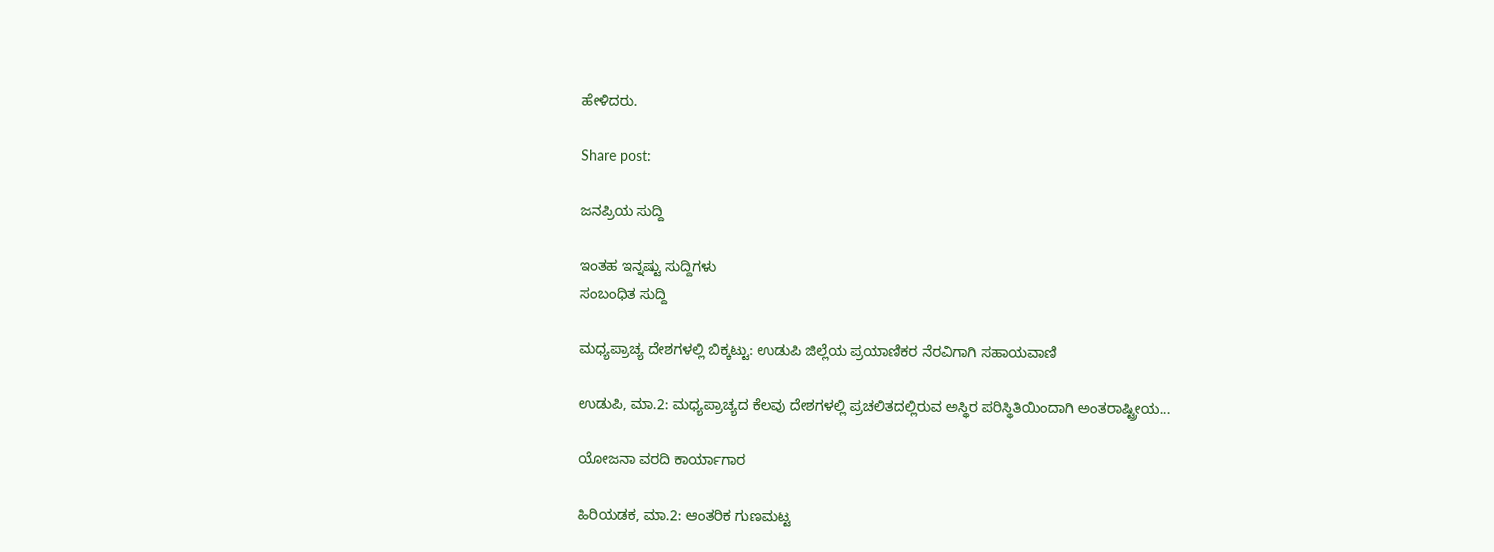ಹೇಳಿದರು.

Share post:

ಜನಪ್ರಿಯ ಸುದ್ದಿ

ಇಂತಹ ಇನ್ನಷ್ಟು ಸುದ್ದಿಗಳು
ಸಂಬಂಧಿತ ಸುದ್ದಿ

ಮಧ್ಯಪ್ರಾಚ್ಯ ದೇಶಗಳಲ್ಲಿ ಬಿಕ್ಕಟ್ಟು: ಉಡುಪಿ ಜಿಲ್ಲೆಯ ಪ್ರಯಾಣಿಕರ ನೆರವಿಗಾಗಿ ಸಹಾಯವಾಣಿ

ಉಡುಪಿ, ಮಾ.2: ಮಧ್ಯಪ್ರಾಚ್ಯದ ಕೆಲವು ದೇಶಗಳಲ್ಲಿ ಪ್ರಚಲಿತದಲ್ಲಿರುವ ಅಸ್ಥಿರ ಪರಿಸ್ಥಿತಿಯಿಂದಾಗಿ ಅಂತರಾಷ್ಟ್ರೀಯ...

ಯೋಜನಾ ವರದಿ ಕಾರ್ಯಾಗಾರ

ಹಿರಿಯಡಕ, ಮಾ.2: ಆಂತರಿಕ ಗುಣಮಟ್ಟ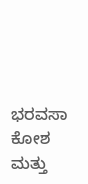ಭರವಸಾ ಕೋಶ ಮತ್ತು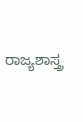ರಾಜ್ಯಶಾಸ್ತ್ರ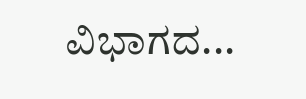ವಿಭಾಗದ...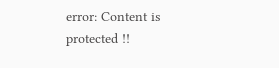error: Content is protected !!